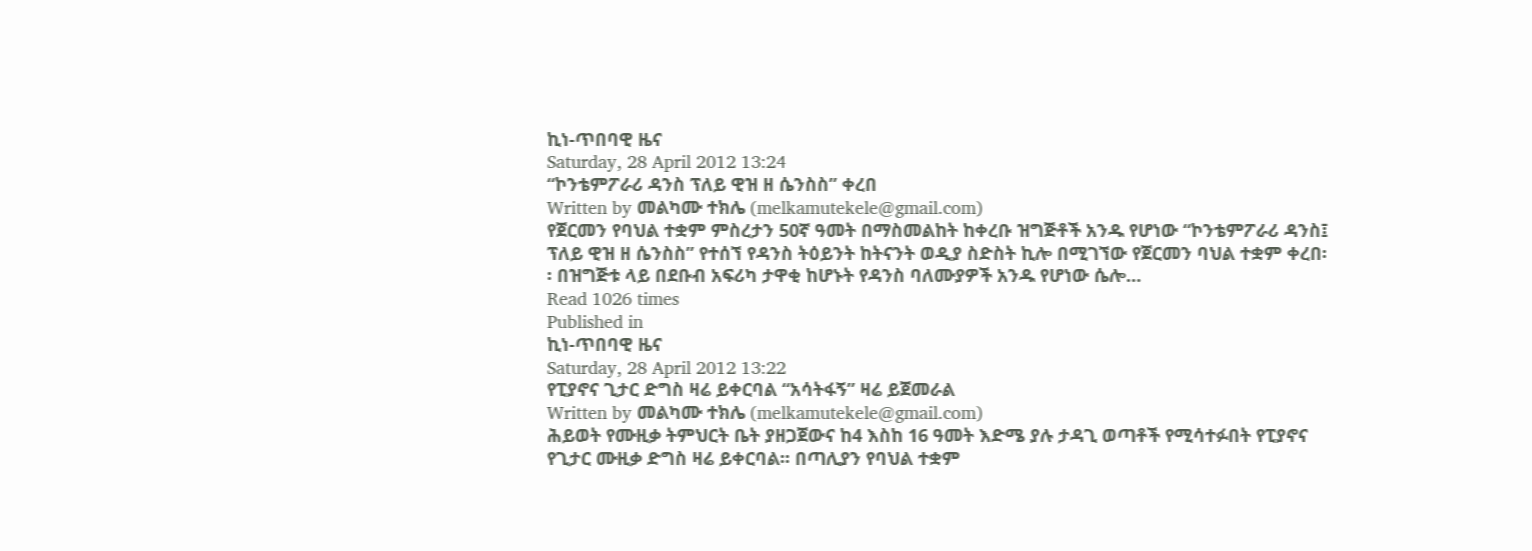ኪነ-ጥበባዊ ዜና
Saturday, 28 April 2012 13:24
“ኮንቴምፖራሪ ዳንስ ፕለይ ዊዝ ዘ ሴንስስ” ቀረበ
Written by መልካሙ ተክሌ (melkamutekele@gmail.com)
የጀርመን የባህል ተቋም ምስረታን 50ኛ ዓመት በማስመልከት ከቀረቡ ዝግጅቶች አንዱ የሆነው “ኮንቴምፖራሪ ዳንስ፤ ፕለይ ዊዝ ዘ ሴንስስ” የተሰኘ የዳንስ ትዕይንት ከትናንት ወዲያ ስድስት ኪሎ በሚገኘው የጀርመን ባህል ተቋም ቀረበ፡፡ በዝግጅቱ ላይ በደቡብ አፍሪካ ታዋቂ ከሆኑት የዳንስ ባለሙያዎች አንዱ የሆነው ሴሎ…
Read 1026 times
Published in
ኪነ-ጥበባዊ ዜና
Saturday, 28 April 2012 13:22
የፒያኖና ጊታር ድግስ ዛሬ ይቀርባል “አሳትፋኝ” ዛሬ ይጀመራል
Written by መልካሙ ተክሌ (melkamutekele@gmail.com)
ሕይወት የሙዚቃ ትምህርት ቤት ያዘጋጀውና ከ4 እስከ 16 ዓመት እድሜ ያሉ ታዳጊ ወጣቶች የሚሳተፉበት የፒያኖና የጊታር ሙዚቃ ድግስ ዛሬ ይቀርባል፡፡ በጣሊያን የባህል ተቋም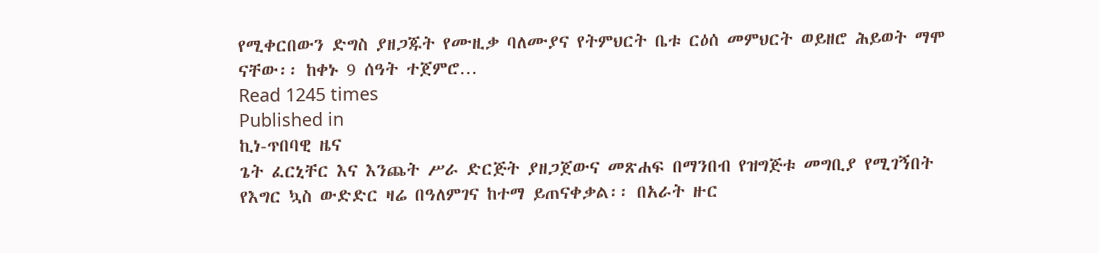የሚቀርበውን ድግስ ያዘጋጁት የሙዚቃ ባለሙያና የትምህርት ቤቱ ርዕሰ መምህርት ወይዘሮ ሕይወት ማሞ ናቸው፡፡ ከቀኑ 9 ሰዓት ተጀምሮ…
Read 1245 times
Published in
ኪነ-ጥበባዊ ዜና
ጌት ፈርኒቸር እና እንጨት ሥራ ድርጅት ያዘጋጀውና መጽሐፍ በማንበብ የዝግጅቱ መግቢያ የሚገኝበት የእግር ኳስ ውድድር ዛሬ በዓለምገና ከተማ ይጠናቀቃል፡፡ በአራት ዙር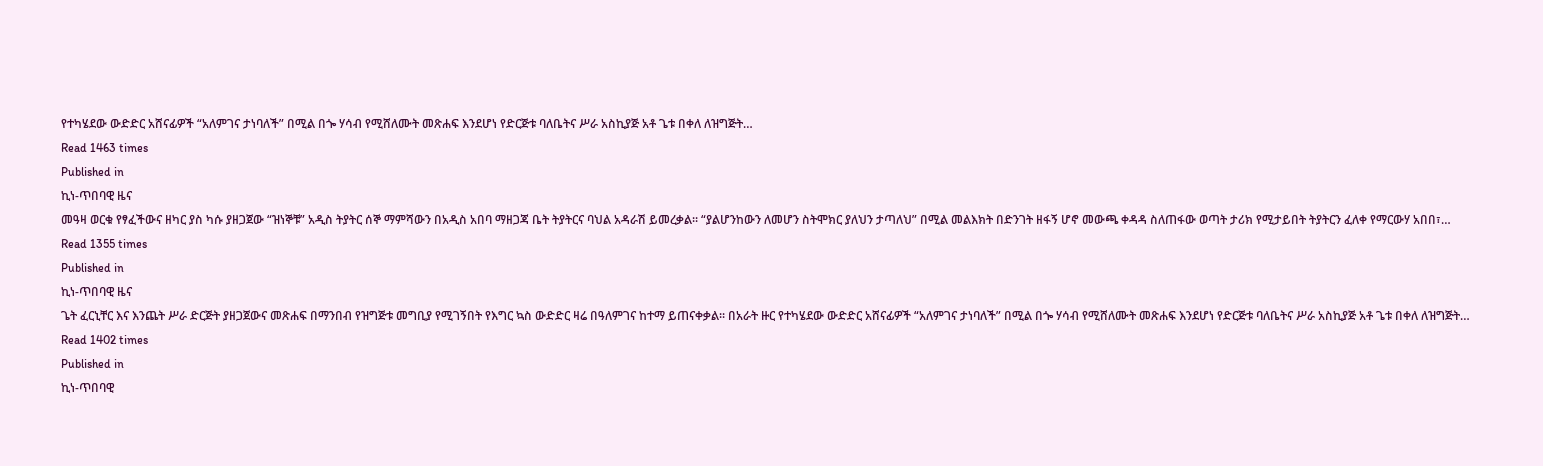የተካሄደው ውድድር አሸናፊዎች “አለምገና ታነባለች” በሚል በጐ ሃሳብ የሚሸለሙት መጽሐፍ እንደሆነ የድርጅቱ ባለቤትና ሥራ አስኪያጅ አቶ ጌቱ በቀለ ለዝግጅት…
Read 1463 times
Published in
ኪነ-ጥበባዊ ዜና
መዓዛ ወርቁ የፃፈችውና ዘካር ያስ ካሱ ያዘጋጀው “ዝነኞቹ” አዲስ ትያትር ሰኞ ማምሻውን በአዲስ አበባ ማዘጋጃ ቤት ትያትርና ባህል አዳራሽ ይመረቃል፡፡ “ያልሆንከውን ለመሆን ስትሞክር ያለህን ታጣለህ” በሚል መልእክት በድንገት ዘፋኝ ሆኖ መውጫ ቀዳዳ ስለጠፋው ወጣት ታሪክ የሚታይበት ትያትርን ፈለቀ የማርውሃ አበበ፣…
Read 1355 times
Published in
ኪነ-ጥበባዊ ዜና
ጌት ፈርኒቸር እና እንጨት ሥራ ድርጅት ያዘጋጀውና መጽሐፍ በማንበብ የዝግጅቱ መግቢያ የሚገኝበት የእግር ኳስ ውድድር ዛሬ በዓለምገና ከተማ ይጠናቀቃል፡፡ በአራት ዙር የተካሄደው ውድድር አሸናፊዎች “አለምገና ታነባለች” በሚል በጐ ሃሳብ የሚሸለሙት መጽሐፍ እንደሆነ የድርጅቱ ባለቤትና ሥራ አስኪያጅ አቶ ጌቱ በቀለ ለዝግጅት…
Read 1402 times
Published in
ኪነ-ጥበባዊ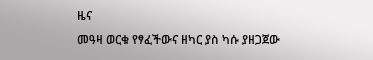ዜና
መዓዛ ወርቁ የፃፈችውና ዘካር ያስ ካሱ ያዘጋጀው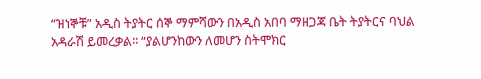“ዝነኞቹ” አዲስ ትያትር ሰኞ ማምሻውን በአዲስ አበባ ማዘጋጃ ቤት ትያትርና ባህል አዳራሽ ይመረቃል፡፡ “ያልሆንከውን ለመሆን ስትሞክር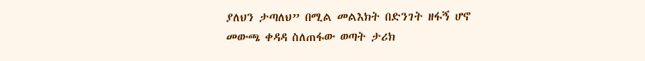ያለህን ታጣለህ” በሚል መልእክት በድንገት ዘፋኝ ሆኖ መውጫ ቀዳዳ ስለጠፋው ወጣት ታሪክ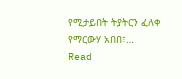የሚታይበት ትያትርን ፈለቀ የማርውሃ አበበ፣…
Read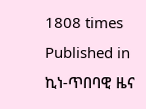1808 times
Published in
ኪነ-ጥበባዊ ዜና